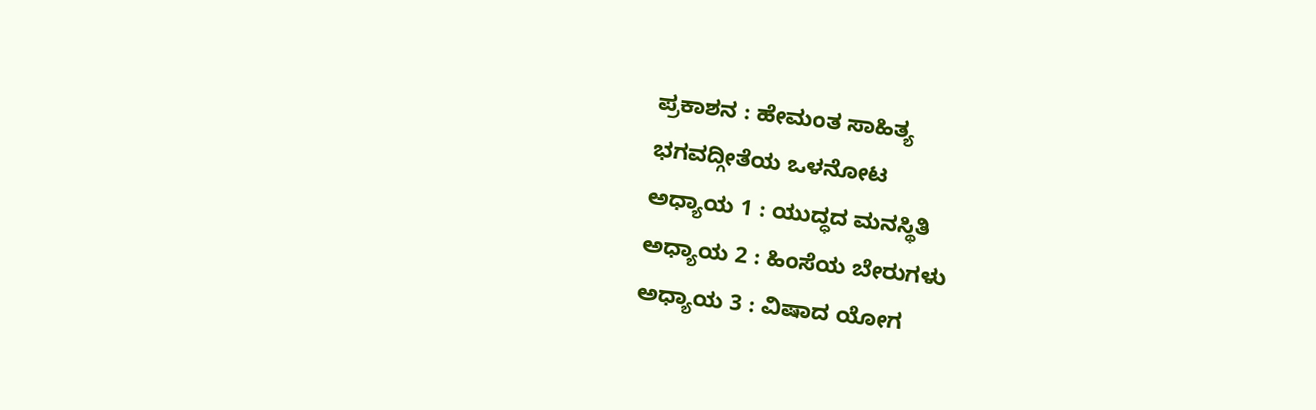ಪ್ರಕಾಶನ : ಹೇಮಂತ ಸಾಹಿತ್ಯ
ಭಗವದ್ಗೀತೆಯ ಒಳನೋಟ
ಅಧ್ಯಾಯ 1 : ಯುದ್ಧದ ಮನಸ್ಥಿತಿ
ಅಧ್ಯಾಯ 2 : ಹಿಂಸೆಯ ಬೇರುಗಳು
ಅಧ್ಯಾಯ 3 : ವಿಷಾದ ಯೋಗ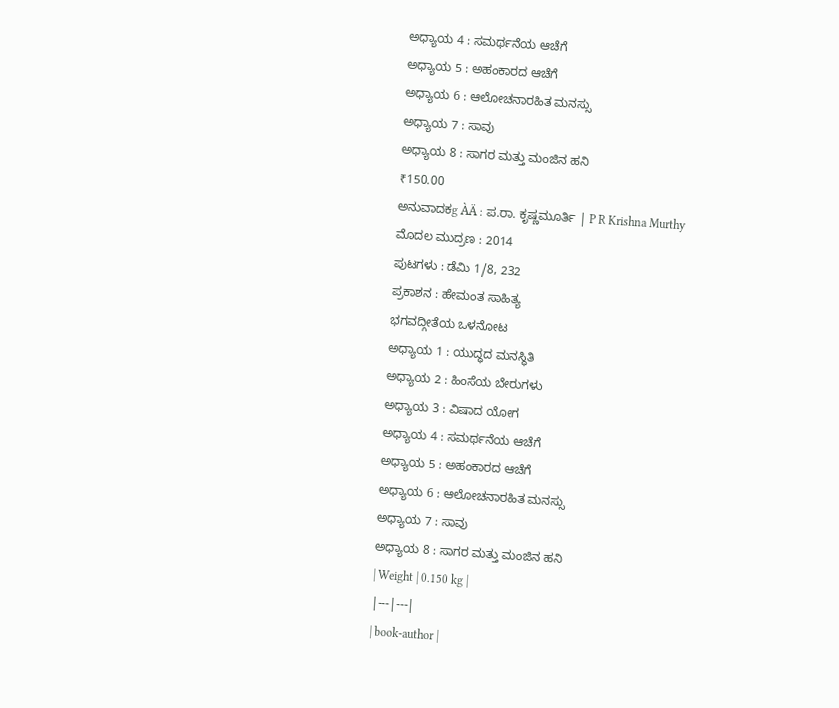ಅಧ್ಯಾಯ 4 : ಸಮರ್ಥನೆಯ ಆಚೆಗೆ
ಅಧ್ಯಾಯ 5 : ಅಹಂಕಾರದ ಆಚೆಗೆ
ಅಧ್ಯಾಯ 6 : ಆಲೋಚನಾರಹಿತ ಮನಸ್ಸು
ಅಧ್ಯಾಯ 7 : ಸಾವು
ಅಧ್ಯಾಯ 8 : ಸಾಗರ ಮತ್ತು ಮಂಜಿನ ಹನಿ
₹150.00
ಅನುವಾದಕg ÀÄ : ಪ.ರಾ. ಕೃಷ್ಣಮೂರ್ತಿ | P R Krishna Murthy
ಮೊದಲ ಮುದ್ರಣ : 2014
ಪುಟಗಳು : ಡೆಮಿ 1/8, 232
ಪ್ರಕಾಶನ : ಹೇಮಂತ ಸಾಹಿತ್ಯ
ಭಗವದ್ಗೀತೆಯ ಒಳನೋಟ
ಅಧ್ಯಾಯ 1 : ಯುದ್ಧದ ಮನಸ್ಥಿತಿ
ಅಧ್ಯಾಯ 2 : ಹಿಂಸೆಯ ಬೇರುಗಳು
ಅಧ್ಯಾಯ 3 : ವಿಷಾದ ಯೋಗ
ಅಧ್ಯಾಯ 4 : ಸಮರ್ಥನೆಯ ಆಚೆಗೆ
ಅಧ್ಯಾಯ 5 : ಅಹಂಕಾರದ ಆಚೆಗೆ
ಅಧ್ಯಾಯ 6 : ಆಲೋಚನಾರಹಿತ ಮನಸ್ಸು
ಅಧ್ಯಾಯ 7 : ಸಾವು
ಅಧ್ಯಾಯ 8 : ಸಾಗರ ಮತ್ತು ಮಂಜಿನ ಹನಿ
| Weight | 0.150 kg |
|---|---|
| book-author |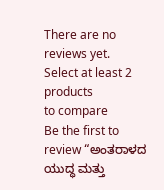There are no reviews yet.
Select at least 2 products
to compare
Be the first to review “ಅಂತರಾಳದ ಯುದ್ಧ ಮತ್ತು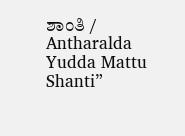ಶಾಂತಿ / Antharalda Yudda Mattu Shanti”